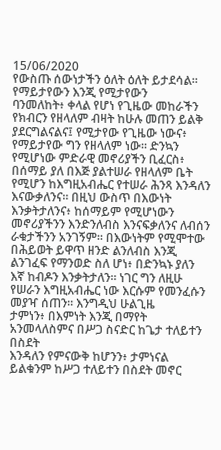15/06/2020
የውስጡ ሰውነታችን ዕለት ዕለት ይታደሳል። የማይታየውን እንጂ የሚታየውን
ባንመለከት፥ ቀላል የሆነ የጊዜው መከራችን የክብርን የዘላለም ብዛት ከሁሉ መጠን ይልቅ
ያደርግልናልና፤ የሚታየው የጊዜው ነውና፥ የማይታየው ግን የዘላለም ነው። ድንኳን
የሚሆነው ምድራዊ መኖሪያችን ቢፈርስ፥ በሰማይ ያለ በእጅ ያልተሠራ የዘላለም ቤት
የሚሆን ከእግዚአብሔር የተሠራ ሕንጻ እንዳለን እናውቃለንና። በዚህ ውስጥ በእውነት
እንቃትታለንና፥ ከሰማይም የሚሆነውን መኖሪያችንን እንድንለብስ እንናፍቃለንና ለብሰን
ራቁታችንን አንገኝም። በእውነትም የሚሞተው በሕይወት ይዋጥ ዘንድ ልንለብስ እንጂ
ልንገፈፍ የማንወድ ስለ ሆነ፥ በድንኳኑ ያለን እኛ ከብዶን እንቃትታለን። ነገር ግን ለዚሁ
የሠራን እግዚአብሔር ነው እርሱም የመንፈሱን መያዣ ሰጠን። እንግዲህ ሁልጊዜ
ታምነን፥ በእምነት እንጂ በማየት አንመላለስምና በሥጋ ስናድር ከጌታ ተለይተን በስደት
እንዳለን የምናውቅ ከሆንን፥ ታምነናል ይልቁንም ከሥጋ ተለይተን በስደት መኖር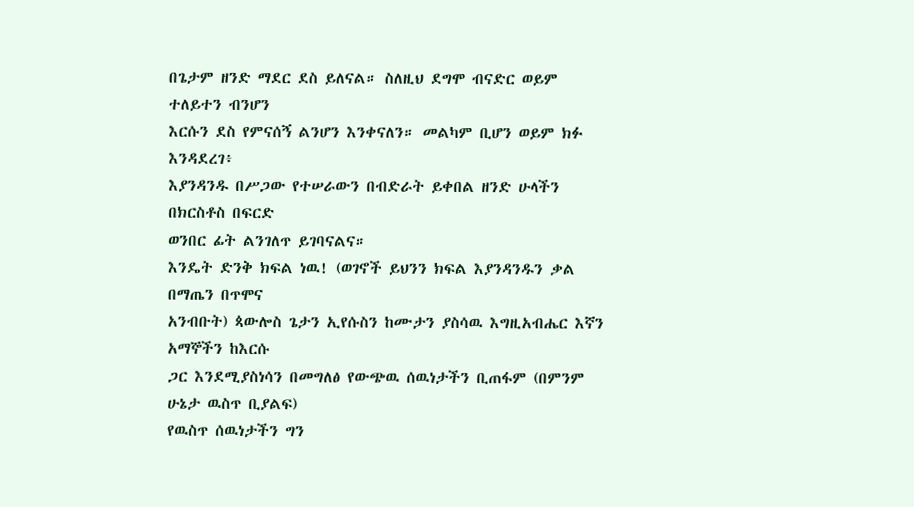በጌታም ዘንድ ማደር ደስ ይለናል። ስለዚህ ደግሞ ብናድር ወይም ተለይተን ብንሆን
እርሱን ደስ የምናሰኝ ልንሆን እንቀናለን። መልካም ቢሆን ወይም ክፉ እንዳደረገ፥
እያንዳንዱ በሥጋው የተሠራውን በብድራት ይቀበል ዘንድ ሁላችን በክርስቶስ በፍርድ
ወንበር ፊት ልንገለጥ ይገባናልና።
እንዴት ድንቅ ክፍል ነዉ! (ወገኖች ይህንን ክፍል እያንዳንዱን ቃል በማጤን በጥሞና
አንብቡት) ጳውሎስ ጌታን ኢየሱስን ከሙታን ያስሳዉ እግዚአብሔር እኛን አማኞችን ከእርሱ
ጋር እንደሚያስነሳን በመግለፅ የውጭዉ ሰዉነታችን ቢጠፋም (በምንም ሁኔታ ዉስጥ ቢያልፍ)
የዉስጥ ሰዉነታችን ግን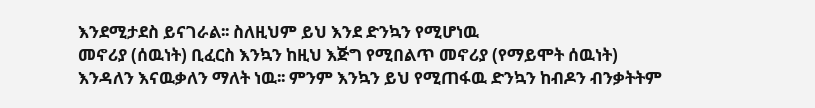እንደሚታደስ ይናገራል፡፡ ስለዚህም ይህ እንደ ድንኳን የሚሆነዉ
መኖሪያ (ሰዉነት) ቢፈርስ እንኳን ከዚህ እጅግ የሚበልጥ መኖሪያ (የማይሞት ሰዉነት)
እንዳለን እናዉቃለን ማለት ነዉ፡፡ ምንም እንኳን ይህ የሚጠፋዉ ድንኳን ከብዶን ብንቃትትም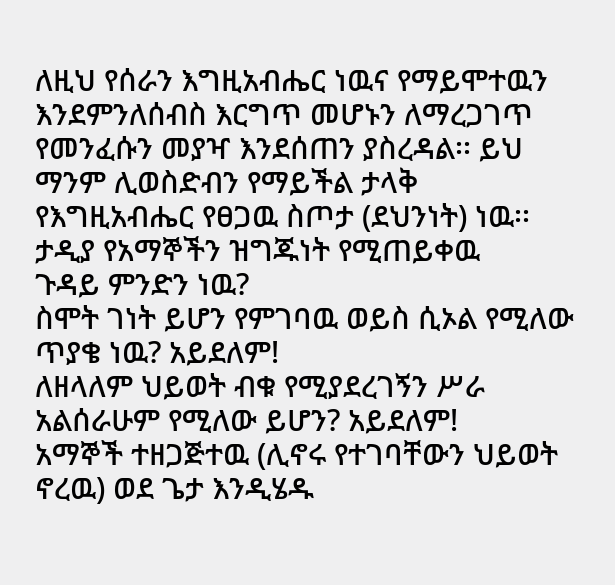ለዚህ የሰራን እግዚአብሔር ነዉና የማይሞተዉን እንደምንለሰብስ እርግጥ መሆኑን ለማረጋገጥ
የመንፈሱን መያዣ እንደሰጠን ያስረዳል፡፡ ይህ ማንም ሊወስድብን የማይችል ታላቅ
የእግዚአብሔር የፀጋዉ ስጦታ (ደህንነት) ነዉ፡፡ ታዲያ የአማኞችን ዝግጁነት የሚጠይቀዉ
ጉዳይ ምንድን ነዉ?
ስሞት ገነት ይሆን የምገባዉ ወይስ ሲኦል የሚለው ጥያቄ ነዉ? አይደለም!
ለዘላለም ህይወት ብቁ የሚያደረገኝን ሥራ አልሰራሁም የሚለው ይሆን? አይደለም!
አማኞች ተዘጋጅተዉ (ሊኖሩ የተገባቸውን ህይወት ኖረዉ) ወደ ጌታ እንዲሄዱ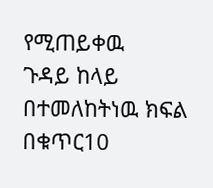የሚጠይቀዉ
ጉዳይ ከላይ በተመለከትነዉ ክፍል በቁጥር10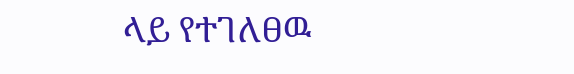ላይ የተገለፀዉ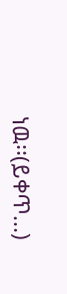ነዉ፡፡(ይቀጥ...)